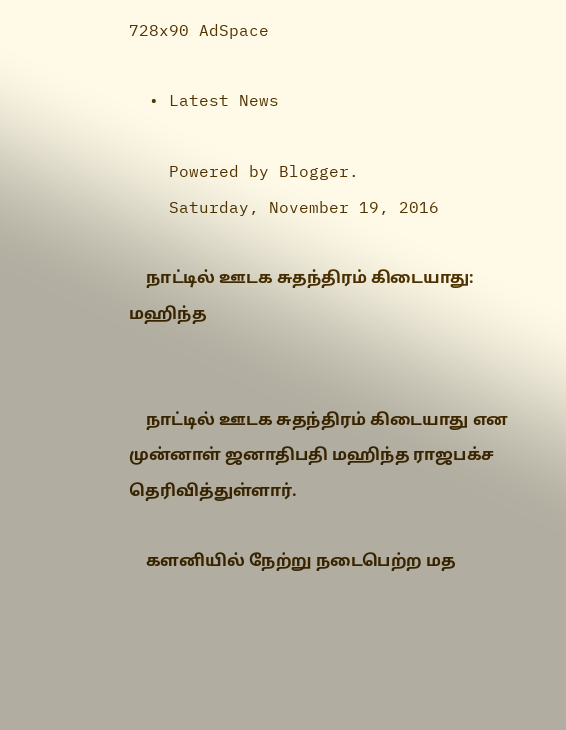728x90 AdSpace

  • Latest News

    Powered by Blogger.
    Saturday, November 19, 2016

    நாட்டில் ஊடக சுதந்திரம் கிடையாது: மஹிந்த


    நாட்டில் ஊடக சுதந்திரம் கிடையாது என முன்னாள் ஜனாதிபதி மஹிந்த ராஜபக்ச தெரிவித்துள்ளார்.

    களனியில் நேற்று நடைபெற்ற மத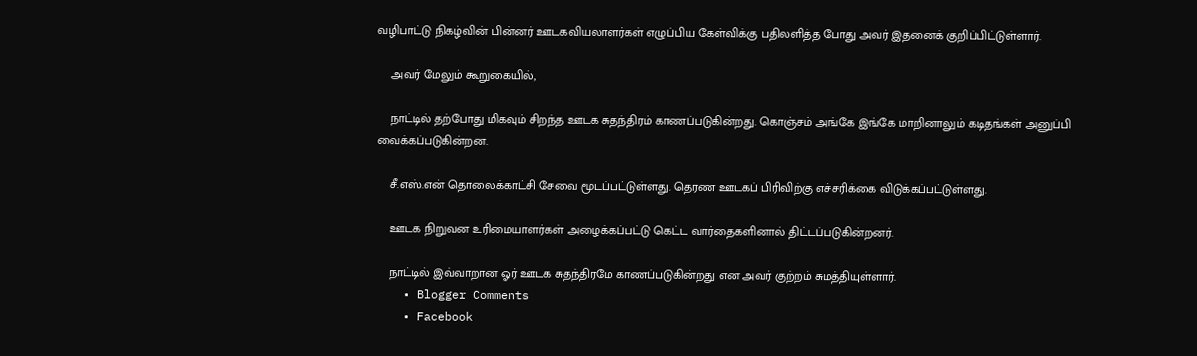வழிபாட்டு நிகழ்வின் பின்னர் ஊடகவியலாளர்கள் எழுப்பிய கேள்விக்கு பதிலளித்த போது அவர் இதனைக் குறிப்பிட்டுள்ளார்.

    அவர் மேலும் கூறுகையில்,

    நாட்டில் தற்போது மிகவும் சிறந்த ஊடக சுதந்திரம் காணப்படுகின்றது. கொஞ்சம் அங்கே இங்கே மாறினாலும் கடிதங்கள் அனுப்பி வைக்கப்படுகின்றன.

    சீ.எஸ்.என் தொலைக்காட்சி சேவை மூடப்பட்டுள்ளது. தெரண ஊடகப் பிரிவிற்கு எச்சரிக்கை விடுக்கப்பட்டுள்ளது.

    ஊடக நிறுவன உரிமையாளர்கள் அழைக்கப்பட்டு கெட்ட வார்தைகளினால் திட்டப்படுகின்றனர்.

    நாட்டில் இவ்வாறான ஓர் ஊடக சுதந்திரமே காணப்படுகின்றது என அவர் குற்றம் சுமத்தியுள்ளார்.
    • Blogger Comments
    • Facebook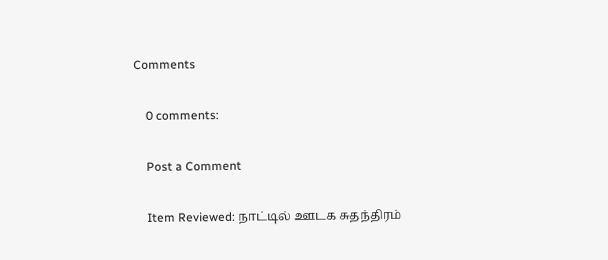Comments

    0 comments:

    Post a Comment

    Item Reviewed: நாட்டில் ஊடக சுதந்திரம்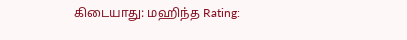கிடையாது: மஹிந்த Rating: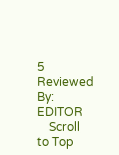5 Reviewed By: EDITOR
    Scroll to Top